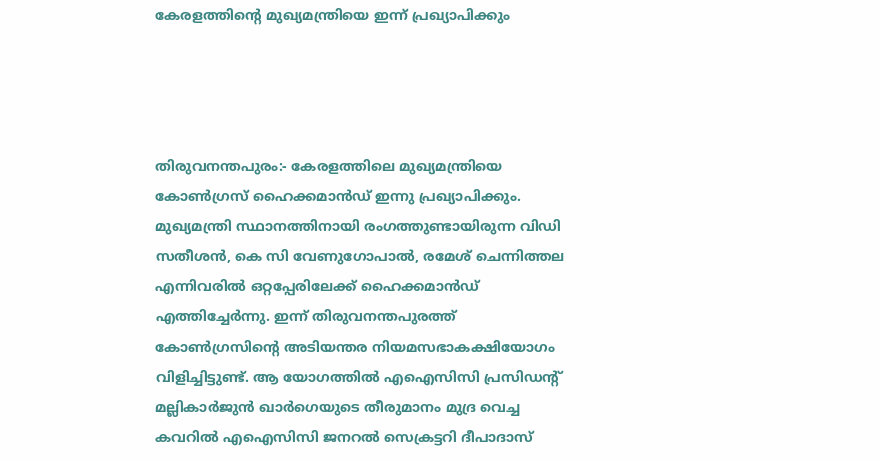കേരളത്തിന്റെ മുഖ്യമന്ത്രിയെ ഇന്ന് പ്രഖ്യാപിക്കും




തിരുവനന്തപുരം:- കേരളത്തിലെ മുഖ്യമന്ത്രിയെ കോണ്‍ഗ്രസ് ഹൈക്കമാന്‍ഡ് ഇന്നു പ്രഖ്യാപിക്കും. മുഖ്യമന്ത്രി സ്ഥാനത്തിനായി രംഗത്തുണ്ടായിരുന്ന വിഡി സതീശന്‍, കെ സി വേണുഗോപാല്‍, രമേശ് ചെന്നിത്തല എന്നിവരില്‍ ഒറ്റപ്പേരിലേക്ക് ഹൈക്കമാന്‍ഡ് എത്തിച്ചേര്‍ന്നു. ഇന്ന് തിരുവനന്തപുരത്ത് കോണ്‍ഗ്രസിന്റെ അടിയന്തര നിയമസഭാകക്ഷിയോഗം വിളിച്ചിട്ടുണ്ട്. ആ യോഗത്തില്‍ എഐസിസി പ്രസിഡന്റ് മല്ലികാര്‍ജുന്‍ ഖാര്‍ഗെയുടെ തീരുമാനം മുദ്ര വെച്ച കവറില്‍ എഐസിസി ജനറല്‍ സെക്രട്ടറി ദീപാദാസ്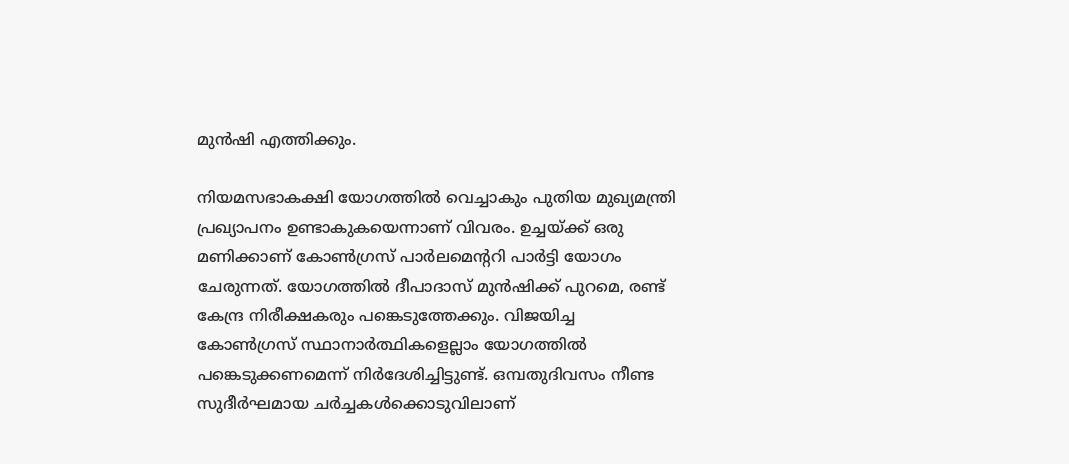മുന്‍ഷി എത്തിക്കും.

നിയമസഭാകക്ഷി യോഗത്തില്‍ വെച്ചാകും പുതിയ മുഖ്യമന്ത്രി പ്രഖ്യാപനം ഉണ്ടാകുകയെന്നാണ് വിവരം. ഉച്ചയ്ക്ക് ഒരു മണിക്കാണ് കോണ്‍ഗ്രസ് പാര്‍ലമെന്ററി പാര്‍ട്ടി യോഗം ചേരുന്നത്. യോഗത്തില്‍ ദീപാദാസ് മുന്‍ഷിക്ക് പുറമെ, രണ്ട് കേന്ദ്ര നിരീക്ഷകരും പങ്കെടുത്തേക്കും. വിജയിച്ച കോണ്‍ഗ്രസ് സ്ഥാനാര്‍ത്ഥികളെല്ലാം യോഗത്തില്‍ പങ്കെടുക്കണമെന്ന് നിര്‍ദേശിച്ചിട്ടുണ്ട്. ഒമ്പതുദിവസം നീണ്ട സുദീര്‍ഘമായ ചര്‍ച്ചകള്‍ക്കൊടുവിലാണ്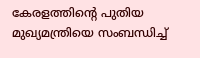കേരളത്തിന്റെ പുതിയ മുഖ്യമന്ത്രിയെ സംബന്ധിച്ച്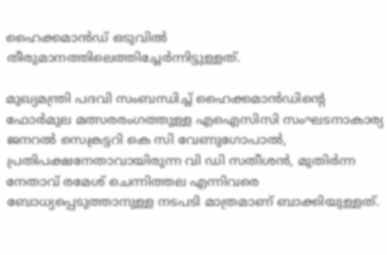ഹൈക്കമാന്‍ഡ് ഒടുവില്‍ തീരുമാനത്തിലെത്തിച്ചേര്‍ന്നിട്ടുള്ളത്.

മുഖ്യമന്ത്രി പദവി സംബന്ധിച്ച് ഹൈക്കമാന്‍ഡിന്റെ ഫോര്‍മുല മത്സരരംഗത്തുള്ള എഐസിസി സംഘടനാകാര്യ ജനറല്‍ സെക്രട്ടറി കെ സി വേണുഗോപാല്‍, പ്രതിപക്ഷനേതാവായിരുന്ന വി ഡി സതീശന്‍, മുതിര്‍ന്ന നേതാവ് രമേശ് ചെന്നിത്തല എന്നിവരെ ബോധ്യപ്പെടുത്താനുള്ള നടപടി മാത്രമാണ് ബാക്കിയുള്ളത്.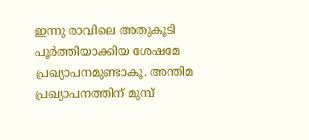ഇന്നു രാവിലെ അതുകൂടി പൂര്‍ത്തിയാക്കിയ ശേഷമേ പ്രഖ്യാപനമുണ്ടാകൂ. അന്തിമ പ്രഖ്യാപനത്തിന് മുമ്പ്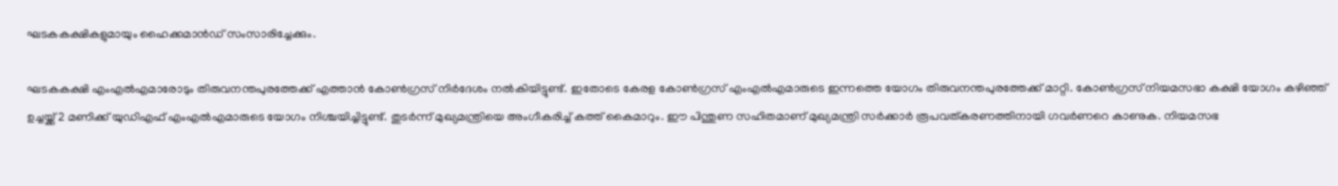ഘടകകക്ഷികളുമായും ഹൈക്കമാന്‍ഡ് സംസാരിച്ചേക്കും.

ഘടകകക്ഷി എംഎല്‍എമാരോടും തിരുവനന്തപുരത്തേക്ക് എത്താന്‍ കോണ്‍ഗ്രസ് നിര്‍ദേശം നല്‍കിയിട്ടുണ്ട്. ഇതോടെ കേരള കോണ്‍ഗ്രസ് എംഎല്‍എമാരുടെ ഇന്നത്തെ യോഗം തിരുവനന്തപുരത്തേക്ക് മാറ്റി. കോണ്‍ഗ്രസ് നിയമസഭാ കക്ഷി യോഗം കഴിഞ്ഞ് ഉച്ചയ്ക്ക് 2 മണിക്ക് യുഡിഎഫ് എംഎല്‍എമാരുടെ യോഗം നിശ്ചയിച്ചിട്ടുണ്ട്. തുടര്‍ന്ന് മുഖ്യമന്ത്രിയെ അംഗീകരിച്ച് കത്ത് കൈമാറും. ഈ പിന്തുണ സഹിതമാണ് മുഖ്യമന്ത്രി സര്‍ക്കാര്‍ രൂപവത്കരണത്തിനായി ഗവര്‍ണറെ കാണുക. നിയമസഭ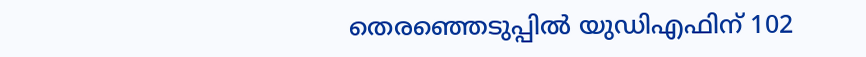തെരഞ്ഞെടുപ്പില്‍ യുഡിഎഫിന് 102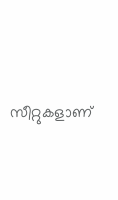സീറ്റുകളാണ്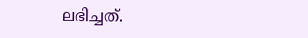ലഭിച്ചത്.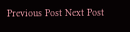Previous Post Next Post